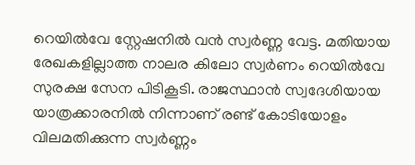റെയിൽവേ സ്റ്റേഷനിൽ വന്‍ സ്വര്‍ണ്ണ വേട്ട. മതിയായ രേഖകളില്ലാത്ത നാലര കിലോ സ്വർണം റെയില്‍വേ സുരക്ഷ സേന പിടികൂടി. രാജസ്ഥാന്‍ സ്വദേശിയായ യാത്രക്കാരനില്‍ നിന്നാണ് രണ്ട് കോടിയോളം വിലമതിക്കുന്ന സ്വര്‍ണ്ണം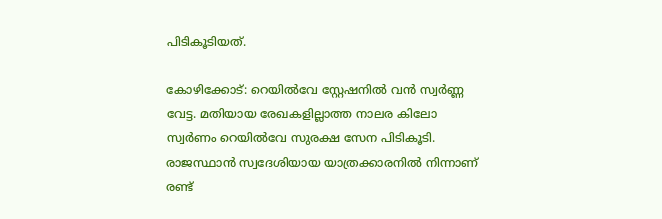പിടികൂടിയത്.

കോഴിക്കോട്: റെയിൽവേ സ്റ്റേഷനിൽ വന്‍ സ്വര്‍ണ്ണ വേട്ട. മതിയായ രേഖകളില്ലാത്ത നാലര കിലോ സ്വർണം റെയില്‍വേ സുരക്ഷ സേന പിടികൂടി. രാജസ്ഥാന്‍ സ്വദേശിയായ യാത്രക്കാരനില്‍ നിന്നാണ് രണ്ട്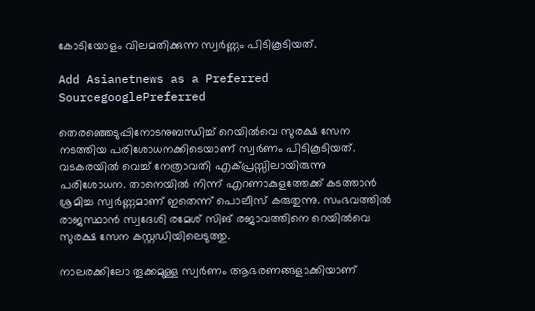കോടിയോളം വിലമതിക്കുന്ന സ്വര്‍ണ്ണം പിടികൂടിയത്.

Add Asianetnews as a Preferred SourcegooglePreferred

തെരഞ്ഞെടുപ്പിനോടനുബന്ധിച്ച് റെയിൽവെ സുരക്ഷ സേന നടത്തിയ പരിശോധനക്കിടെയാണ് സ്വ‍ർണം പിടികൂടിയത്. വടകരയില്‍ വെച്ച് നേത്രാവതി എക്പ്രസ്സിലായിരുന്നു പരിശോധന. താനെയില്‍ നിന്ന് എറണാകുളത്തേക്ക് കടത്താന്‍ ശ്രമിച്ച സ്വര്‍ണ്ണമാണ് ഇതെന്ന് പൊലീസ് കരുതുന്നു. സംഭവത്തിൽ രാജസ്ഥാൻ സ്വദേശി രമേശ് സിങ് രജാവത്തിനെ റെയില്‍വെ സുരക്ഷ സേന കസ്റ്റഡിയിലെടുത്തു.

നാലരക്കിലോ തൂക്കമുള്ള സ്വർണം ആഭരണങ്ങളാക്കിയാണ്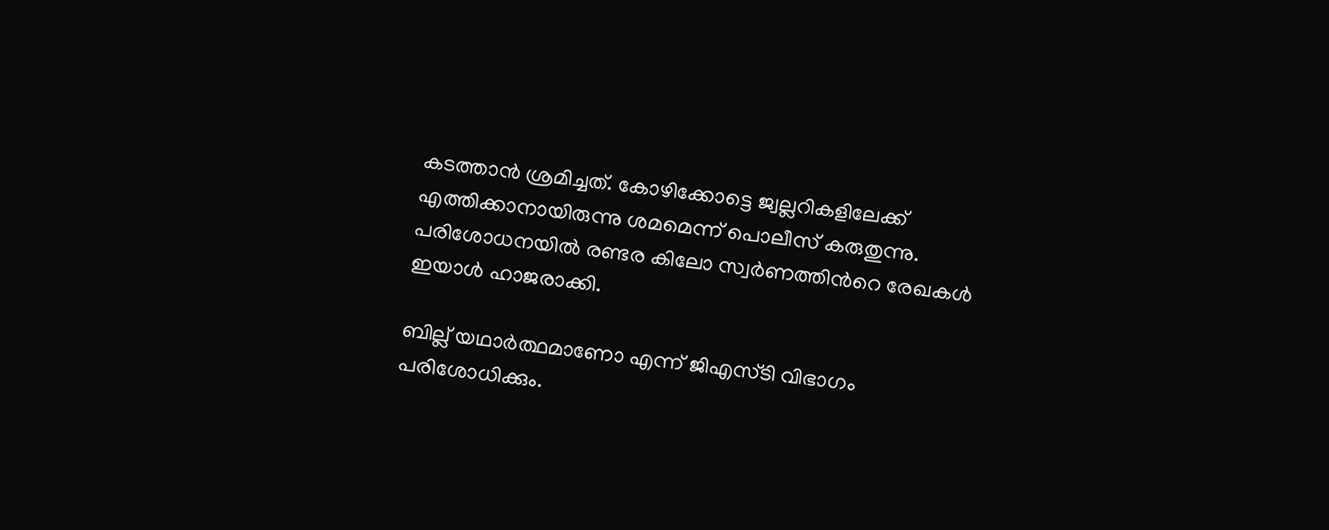കടത്താൻ ശ്രമിച്ചത്. കോഴിക്കോട്ടെ ജ്വല്ലറികളിലേക്ക് എത്തിക്കാനായിരുന്നു ശമമെന്ന് പൊലീസ് കരുതുന്നു. പരിശോധനയിൽ രണ്ടര കിലോ സ്വർണത്തിന്‍റെ രേഖകള്‍ ഇയാൾ ഹാജരാക്കി.

ബില്ല് യഥാര്‍ത്ഥമാണോ എന്ന് ജിഎസ്ടി വിഭാഗം പരിശോധിക്കും.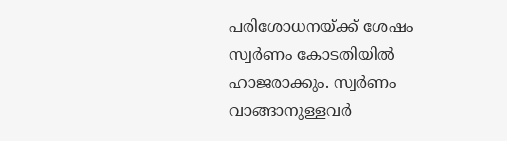പരിശോധനയ്ക്ക് ശേഷം സ്വർണം കോടതിയിൽ ഹാജരാക്കും. സ്വർണം വാങ്ങാനുള്ളവർ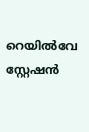റെയിൽവേ സ്റ്റേഷൻ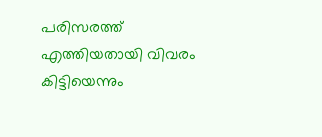പരിസരത്ത് എത്തിയതായി വിവരം കിട്ടിയെന്നും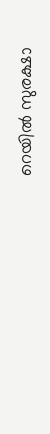റെയിൽ സുരക്ഷാ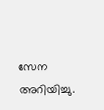സേന അറിയിച്ചു.